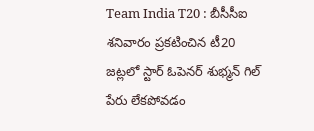Team India T20 : బీసీసీఐ శనివారం ప్రకటించిన టీ20 జట్లలో స్టార్ ఓపెనర్ శుభ్మన్ గిల్ పేరు లేకపోవడం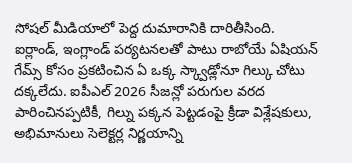సోషల్ మీడియాలో పెద్ద దుమారానికి దారితీసింది. ఐర్లాండ్, ఇంగ్లాండ్ పర్యటనలతో పాటు రాబోయే ఏషియన్ గేమ్స్ కోసం ప్రకటించిన ఏ ఒక్క స్క్వాడ్లోనూ గిల్కు చోటు దక్కలేదు. ఐపీఎల్ 2026 సీజన్లో పరుగుల వరద పారించినప్పటికీ, గిల్ను పక్కన పెట్టడంపై క్రీడా విశ్లేషకులు, అభిమానులు సెలెక్టర్ల నిర్ణయాన్ని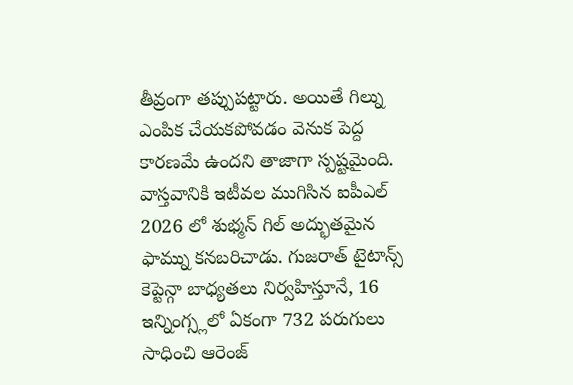తీవ్రంగా తప్పుపట్టారు. అయితే గిల్ను ఎంపిక చేయకపోవడం వెనుక పెద్ద కారణమే ఉందని తాజాగా స్పష్టమైంది. వాస్తవానికి ఇటీవల ముగిసిన ఐపీఎల్ 2026 లో శుభ్మన్ గిల్ అద్భుతమైన ఫామ్ను కనబరిచాడు. గుజరాత్ టైటాన్స్ కెప్టెన్గా బాధ్యతలు నిర్వహిస్తూనే, 16 ఇన్నింగ్స్లలో ఏకంగా 732 పరుగులు సాధించి ఆరెంజ్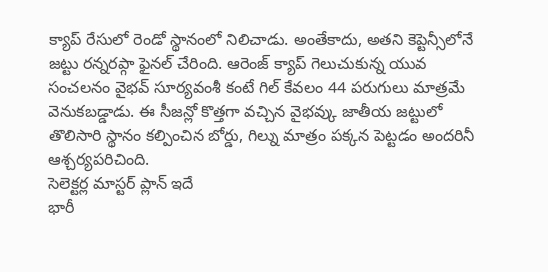క్యాప్ రేసులో రెండో స్థానంలో నిలిచాడు. అంతేకాదు, అతని కెప్టెన్సీలోనే జట్టు రన్నరప్గా ఫైనల్ చేరింది. ఆరెంజ్ క్యాప్ గెలుచుకున్న యువ సంచలనం వైభవ్ సూర్యవంశీ కంటే గిల్ కేవలం 44 పరుగులు మాత్రమే వెనుకబడ్డాడు. ఈ సీజన్లో కొత్తగా వచ్చిన వైభవ్కు జాతీయ జట్టులో తొలిసారి స్థానం కల్పించిన బోర్డు, గిల్ను మాత్రం పక్కన పెట్టడం అందరినీ ఆశ్చర్యపరిచింది.
సెలెక్టర్ల మాస్టర్ ప్లాన్ ఇదే
భారీ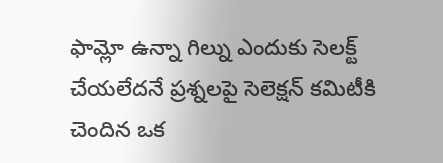ఫామ్లో ఉన్నా గిల్ను ఎందుకు సెలక్ట్ చేయలేదనే ప్రశ్నలపై సెలెక్షన్ కమిటీకి చెందిన ఒక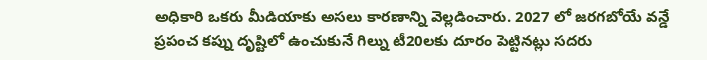అధికారి ఒకరు మీడియాకు అసలు కారణాన్ని వెల్లడించారు. 2027 లో జరగబోయే వన్డే ప్రపంచ కప్ను దృష్టిలో ఉంచుకునే గిల్ను టీ20లకు దూరం పెట్టినట్లు సదరు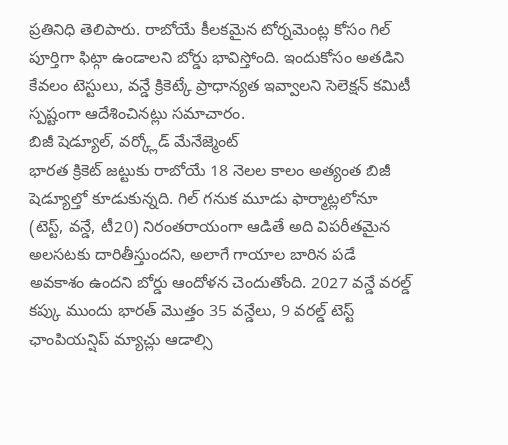ప్రతినిధి తెలిపారు. రాబోయే కీలకమైన టోర్నమెంట్ల కోసం గిల్ పూర్తిగా ఫిట్గా ఉండాలని బోర్డు భావిస్తోంది. ఇందుకోసం అతడిని కేవలం టెస్టులు, వన్డే క్రికెట్కే ప్రాధాన్యత ఇవ్వాలని సెలెక్షన్ కమిటీ స్పష్టంగా ఆదేశించినట్లు సమాచారం.
బిజీ షెడ్యూల్, వర్క్లోడ్ మేనేజ్మెంట్
భారత క్రికెట్ జట్టుకు రాబోయే 18 నెలల కాలం అత్యంత బిజీ షెడ్యూల్తో కూడుకున్నది. గిల్ గనుక మూడు ఫార్మాట్లలోనూ (టెస్ట్, వన్డే, టీ20) నిరంతరాయంగా ఆడితే అది విపరీతమైన అలసటకు దారితీస్తుందని, అలాగే గాయాల బారిన పడే అవకాశం ఉందని బోర్డు ఆందోళన చెందుతోంది. 2027 వన్డే వరల్డ్ కప్కు ముందు భారత్ మొత్తం 35 వన్డేలు, 9 వరల్డ్ టెస్ట్ ఛాంపియన్షిప్ మ్యాచ్లు ఆడాల్సి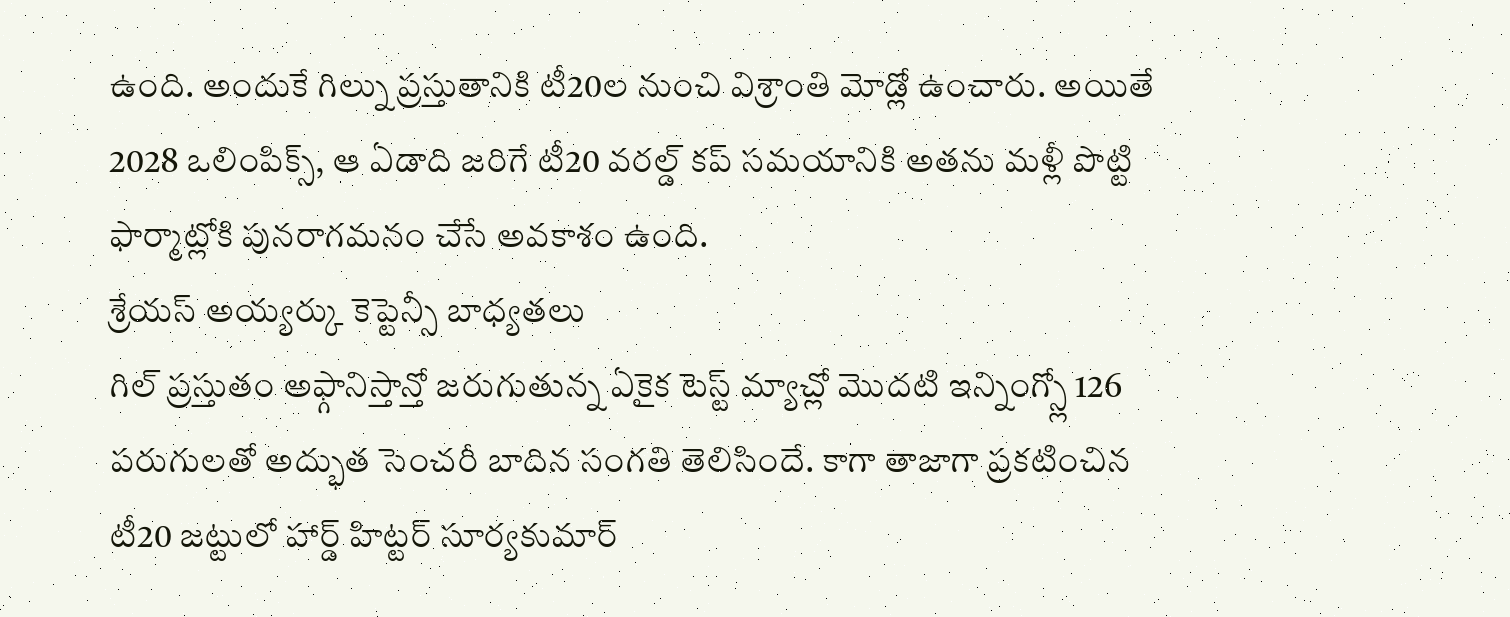ఉంది. అందుకే గిల్ను ప్రస్తుతానికి టీ20ల నుంచి విశ్రాంతి మోడ్లో ఉంచారు. అయితే 2028 ఒలింపిక్స్, ఆ ఏడాది జరిగే టీ20 వరల్డ్ కప్ సమయానికి అతను మళ్లీ పొట్టి ఫార్మాట్లోకి పునరాగమనం చేసే అవకాశం ఉంది.
శ్రేయస్ అయ్యర్కు కెప్టెన్సీ బాధ్యతలు
గిల్ ప్రస్తుతం అఫ్గానిస్తాన్తో జరుగుతున్న ఏకైక టెస్ట్ మ్యాచ్లో మొదటి ఇన్నింగ్స్లో 126 పరుగులతో అద్భుత సెంచరీ బాదిన సంగతి తెలిసిందే. కాగా తాజాగా ప్రకటించిన టీ20 జట్టులో హార్డ్ హిట్టర్ సూర్యకుమార్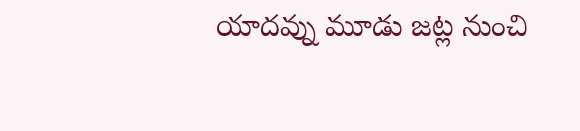యాదవ్ను మూడు జట్ల నుంచి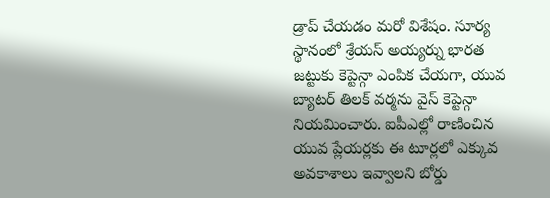డ్రాప్ చేయడం మరో విశేషం. సూర్య స్థానంలో శ్రేయస్ అయ్యర్ను భారత జట్టుకు కెప్టెన్గా ఎంపిక చేయగా, యువ బ్యాటర్ తిలక్ వర్మను వైస్ కెప్టెన్గా నియమించారు. ఐపీఎల్లో రాణించిన యువ ప్లేయర్లకు ఈ టూర్లలో ఎక్కువ అవకాశాలు ఇవ్వాలని బోర్డు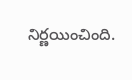నిర్ణయించింది.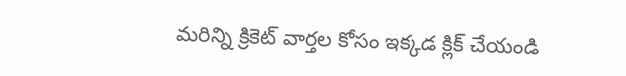మరిన్ని క్రికెట్ వార్తల కోసం ఇక్కడ క్లిక్ చేయండి